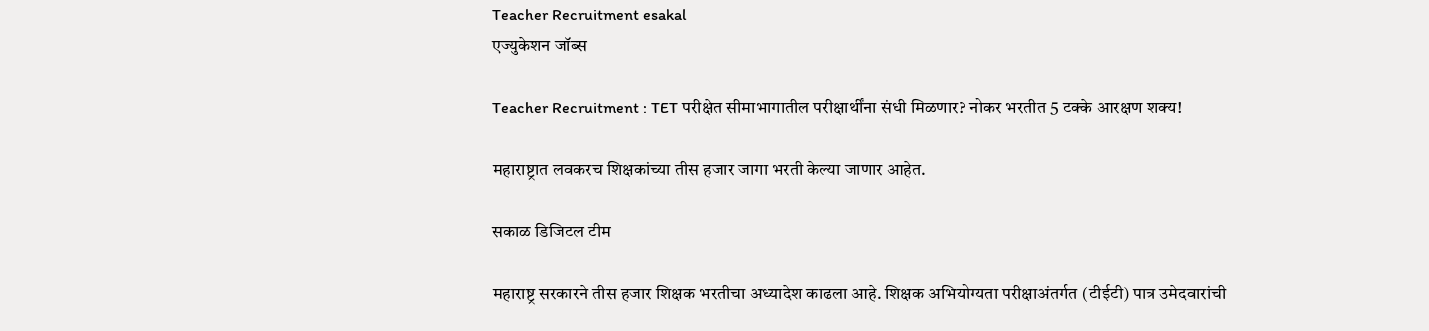Teacher Recruitment esakal
एज्युकेशन जॉब्स

Teacher Recruitment : TET परीक्षेत सीमाभागातील परीक्षार्थींना संधी मिळणार? नोकर भरतीत 5 टक्के आरक्षण शक्य!

महाराष्ट्रात लवकरच शिक्षकांच्या तीस हजार जागा भरती केल्या जाणार आहेत.

सकाळ डिजिटल टीम

महाराष्ट्र सरकारने तीस हजार शिक्षक भरतीचा अध्यादेश काढला आहे. शिक्षक अभियोग्यता परीक्षाअंतर्गत (टीईटी) पात्र उमेदवारांची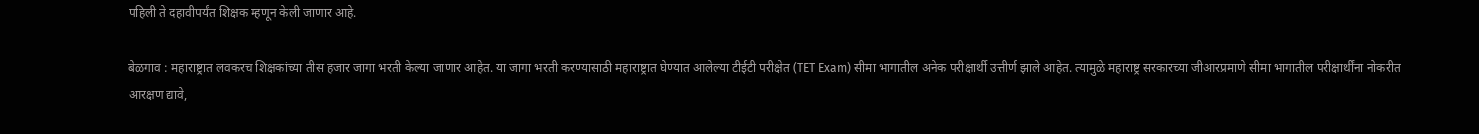पहिली ते दहावीपर्यंत शिक्षक म्हणून केली जाणार आहे.

बेळगाव : महाराष्ट्रात लवकरच शिक्षकांच्या तीस हजार जागा भरती केल्या जाणार आहेत. या जागा भरती करण्यासाठी महाराष्ट्रात घेण्यात आलेल्या टीईटी परीक्षेत (TET Exam) सीमा भागातील अनेक परीक्षार्थी उत्तीर्ण झाले आहेत. त्यामुळे महाराष्ट्र सरकारच्या जीआरप्रमाणे सीमा भागातील परीक्षार्थींना नोकरीत आरक्षण द्यावे,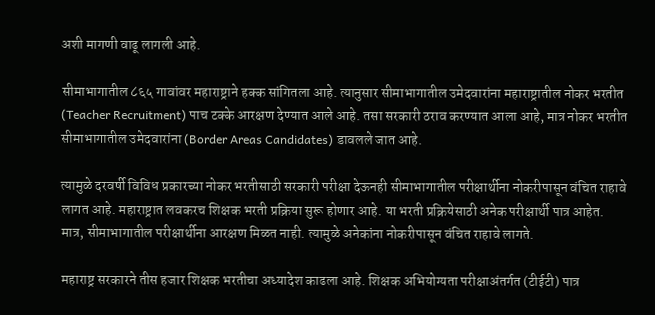अशी मागणी वाढू लागली आहे.

सीमाभागातील ८६५ गावांवर महाराष्ट्राने हक्क सांगितला आहे. त्यानुसार सीमाभागातील उमेदवारांना महाराष्ट्रातील नोकर भरतीत (Teacher Recruitment) पाच टक्के आरक्षण देण्यात आले आहे. तसा सरकारी ठराव करण्यात आला आहे, मात्र नोकर भरतीत सीमाभागातील उमेदवारांना (Border Areas Candidates) डावलले जात आहे.

त्यामुळे दरवर्षी विविध प्रकारच्या नोकर भरतीसाठी सरकारी परीक्षा देऊनही सीमाभागातील परीक्षार्थीना नोकरीपासून वंचित राहावे लागत आहे. महाराष्ट्रात लवकरच शिक्षक भरती प्रक्रिया सुरू होणार आहे. या भरती प्रक्रियेसाठी अनेक परीक्षार्थी पात्र आहेत. मात्र, सीमाभागातील परीक्षार्थीना आरक्षण मिळत नाही. त्यामुळे अनेकांना नोकरीपासून वंचित राहावे लागते.

महाराष्ट्र सरकारने तीस हजार शिक्षक भरतीचा अध्यादेश काढला आहे. शिक्षक अभियोग्यता परीक्षाअंतर्गत (टीईटी) पात्र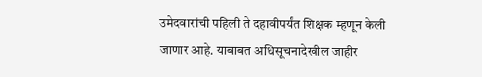उमेदवारांची पहिली ते दहावीपर्यंत शिक्षक म्हणून केली जाणार आहे. याबाबत अधिसूचनादेखील जाहीर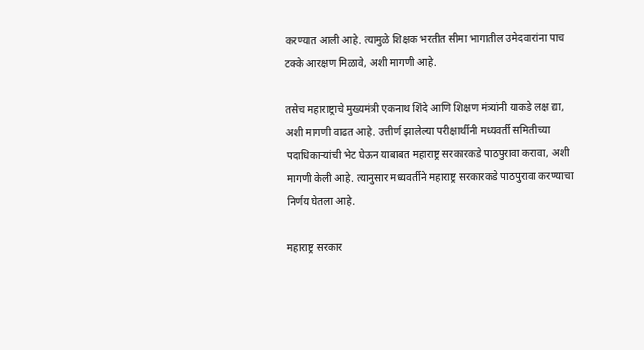करण्यात आली आहे. त्यामुळे शिक्षक भरतीत सीमा भागातील उमेदवारांना पाच टक्के आरक्षण मिळावे, अशी मागणी आहे.

तसेच महाराष्ट्राचे मुख्यमंत्री एकनाथ शिंदे आणि शिक्षण मंत्र्यांनी याकडे लक्ष द्या, अशी मागणी वाढत आहे. उत्तीर्ण झालेल्या परीक्षार्थीनी मध्यवर्ती समितीच्या पदाधिकाऱ्यांची भेट घेऊन याबाबत महाराष्ट्र सरकारकडे पाठपुरावा करावा, अशी मागणी केली आहे. त्यानुसार मध्यवर्तीने महाराष्ट्र सरकारकडे पाठपुरावा करण्याचा निर्णय घेतला आहे.

महाराष्ट्र सरकार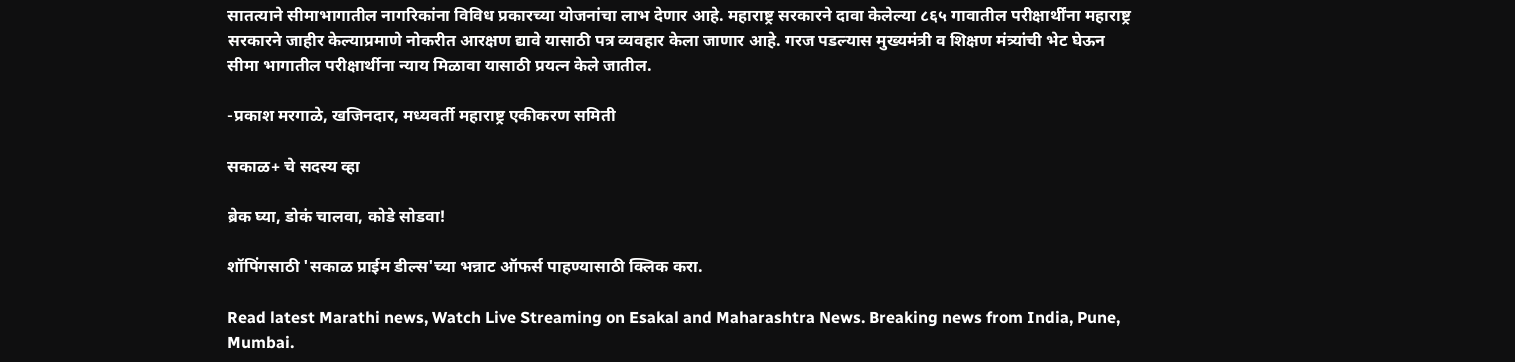सातत्याने सीमाभागातील नागरिकांना विविध प्रकारच्या योजनांचा लाभ देणार आहे. महाराष्ट्र सरकारने दावा केलेल्या ८६५ गावातील परीक्षार्थींना महाराष्ट्र सरकारने जाहीर केल्याप्रमाणे नोकरीत आरक्षण द्यावे यासाठी पत्र व्यवहार केला जाणार आहे. गरज पडल्यास मुख्यमंत्री व शिक्षण मंत्र्यांची भेट घेऊन सीमा भागातील परीक्षार्थीना न्याय मिळावा यासाठी प्रयत्न केले जातील.

-प्रकाश मरगाळे, खजिनदार, मध्यवर्ती महाराष्ट्र एकीकरण समिती

सकाळ+ चे सदस्य व्हा

ब्रेक घ्या, डोकं चालवा, कोडे सोडवा!

शॉपिंगसाठी 'सकाळ प्राईम डील्स'च्या भन्नाट ऑफर्स पाहण्यासाठी क्लिक करा.

Read latest Marathi news, Watch Live Streaming on Esakal and Maharashtra News. Breaking news from India, Pune, Mumbai.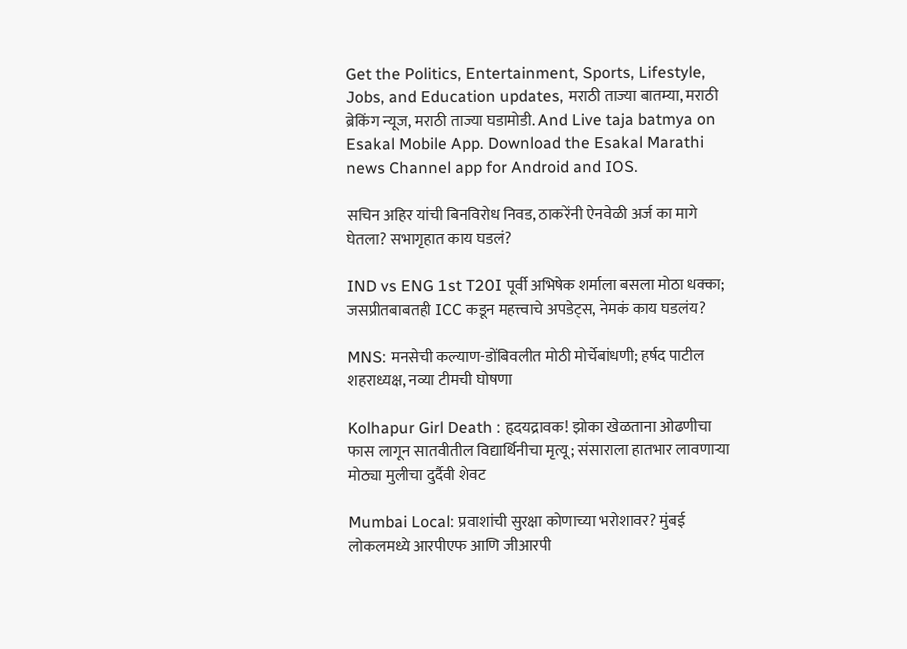Get the Politics, Entertainment, Sports, Lifestyle, Jobs, and Education updates, मराठी ताज्या बातम्या, मराठी ब्रेकिंग न्यूज, मराठी ताज्या घडामोडी. And Live taja batmya on Esakal Mobile App. Download the Esakal Marathi news Channel app for Android and IOS.

सचिन अहिर यांची बिनविरोध निवड, ठाकरेंनी ऐनवेळी अर्ज का मागे घेतला? सभागृहात काय घडलं?

IND vs ENG 1st T20I पूर्वी अभिषेक शर्माला बसला मोठा धक्का; जसप्रीतबाबतही ICC कडून महत्त्वाचे अपडेट्स, नेमकं काय घडलंय?

MNS: मनसेची कल्याण-डोंबिवलीत मोठी मोर्चेबांधणी; हर्षद पाटील शहराध्यक्ष, नव्या टीमची घोषणा

Kolhapur Girl Death : हृदयद्रावक! झोका खेळताना ओढणीचा फास लागून सातवीतील विद्यार्थिनीचा मृत्यू; संसाराला हातभार लावणाऱ्या मोठ्या मुलीचा दुर्दैवी शेवट

Mumbai Local: प्रवाशांची सुरक्षा कोणाच्या भरोशावर? मुंबई लोकलमध्ये आरपीएफ आणि जीआरपी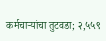कर्मचाऱ्यांचा तुटवडा; २,५५९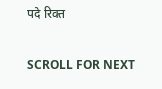पदे रिक्त

SCROLL FOR NEXT